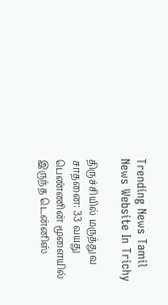Trending News Tamil News Website In Trichy

திருச்சியில் மருத்துவ சாதனை: 33 வயது பெண்ணின் மூளையில் இருந்த டென்னிஸ்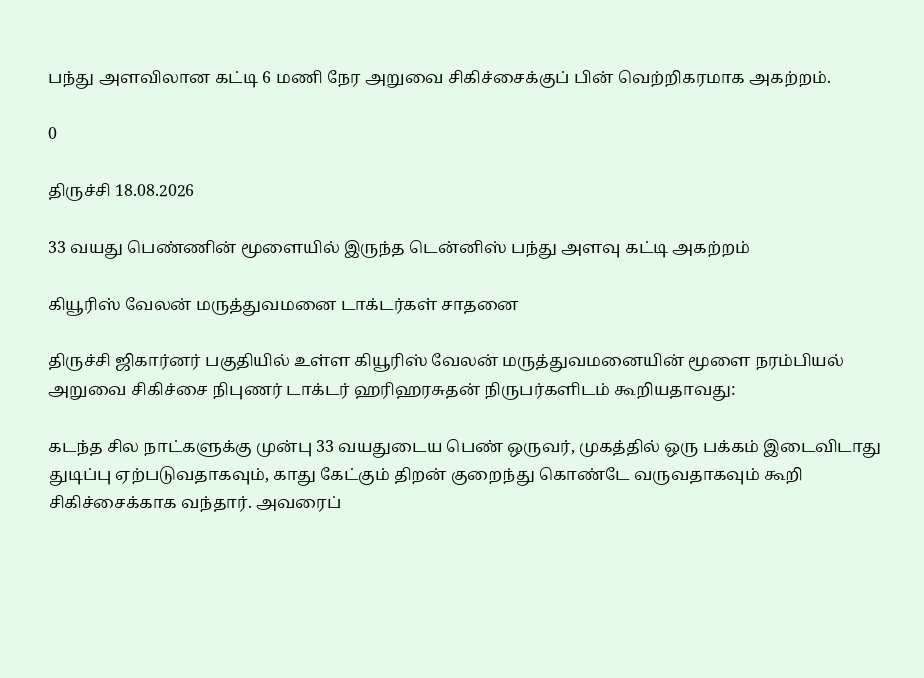பந்து அளவிலான கட்டி 6 மணி நேர அறுவை சிகிச்சைக்குப் பின் வெற்றிகரமாக அகற்றம்.

0

திருச்சி 18.08.2026

33 வயது பெண்ணின் மூளையில் இருந்த டென்னிஸ் பந்து அளவு கட்டி அகற்றம்

கியூரிஸ் வேலன் மருத்துவமனை டாக்டர்கள் சாதனை

திருச்சி ஜிகார்னர் பகுதியில் உள்ள கியூரிஸ் வேலன் மருத்துவமனையின் மூளை நரம்பியல் அறுவை சிகிச்சை நிபுணர் டாக்டர் ஹரிஹரசுதன் நிருபர்களிடம் கூறியதாவது:

கடந்த சில நாட்களுக்கு முன்பு 33 வயதுடைய பெண் ஒருவர், முகத்தில் ஒரு பக்கம் இடைவிடாது துடிப்பு ஏற்படுவதாகவும், காது கேட்கும் திறன் குறைந்து கொண்டே வருவதாகவும் கூறி சிகிச்சைக்காக வந்தார். அவரைப்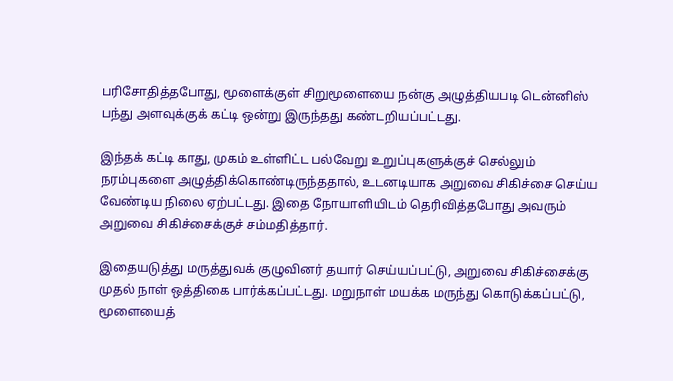பரிசோதித்தபோது, மூளைக்குள் சிறுமூளையை நன்கு அழுத்தியபடி டென்னிஸ் பந்து அளவுக்குக் கட்டி ஒன்று இருந்தது கண்டறியப்பட்டது.

இந்தக் கட்டி காது, முகம் உள்ளிட்ட பல்வேறு உறுப்புகளுக்குச் செல்லும் நரம்புகளை அழுத்திக்கொண்டிருந்ததால், உடனடியாக அறுவை சிகிச்சை செய்ய வேண்டிய நிலை ஏற்பட்டது. இதை நோயாளியிடம் தெரிவித்தபோது அவரும் அறுவை சிகிச்சைக்குச் சம்மதித்தார்.

இதையடுத்து மருத்துவக் குழுவினர் தயார் செய்யப்பட்டு, அறுவை சிகிச்சைக்கு முதல் நாள் ஒத்திகை பார்க்கப்பட்டது. மறுநாள் மயக்க மருந்து கொடுக்கப்பட்டு, மூளையைத்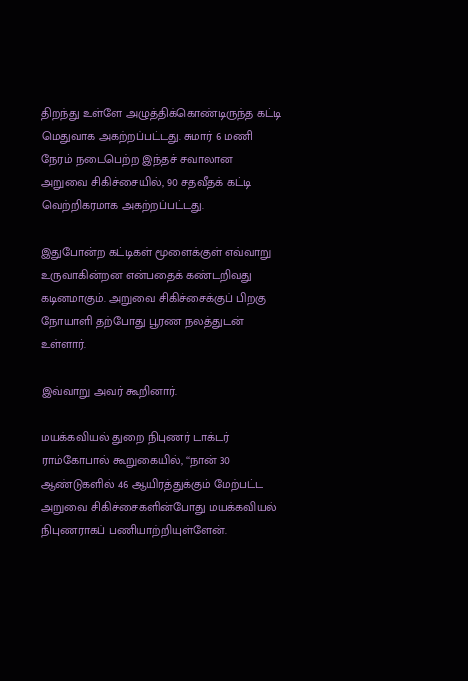திறந்து உள்ளே அழுத்திக்கொண்டிருந்த கட்டி மெதுவாக அகற்றப்பட்டது. சுமார் 6 மணி நேரம் நடைபெற்ற இந்தச் சவாலான அறுவை சிகிச்சையில், 90 சதவீதக் கட்டி வெற்றிகரமாக அகற்றப்பட்டது.

இதுபோன்ற கட்டிகள் மூளைக்குள் எவ்வாறு உருவாகின்றன என்பதைக் கண்டறிவது கடினமாகும். அறுவை சிகிச்சைக்குப் பிறகு நோயாளி தற்போது பூரண நலத்துடன் உள்ளார்.

இவ்வாறு அவர் கூறினார்.

மயக்கவியல் துறை நிபுணர் டாக்டர் ராம்கோபால் கூறுகையில், ‘‘நான் 30 ஆண்டுகளில் 46 ஆயிரத்துக்கும் மேற்பட்ட அறுவை சிகிச்சைகளின்போது மயக்கவியல் நிபுணராகப் பணியாற்றியுள்ளேன்.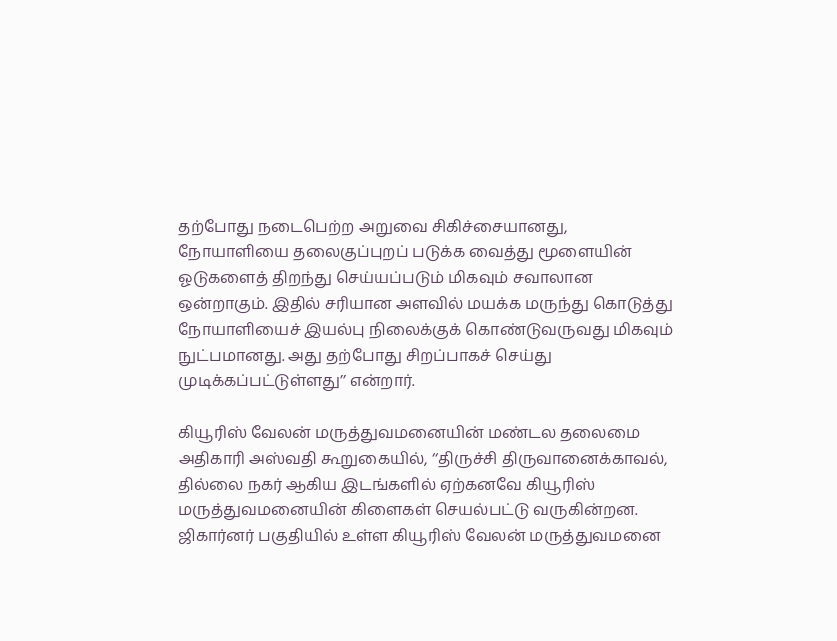தற்போது நடைபெற்ற அறுவை சிகிச்சையானது, நோயாளியை தலைகுப்புறப் படுக்க வைத்து மூளையின் ஓடுகளைத் திறந்து செய்யப்படும் மிகவும் சவாலான ஒன்றாகும். இதில் சரியான அளவில் மயக்க மருந்து கொடுத்து நோயாளியைச் இயல்பு நிலைக்குக் கொண்டுவருவது மிகவும் நுட்பமானது. அது தற்போது சிறப்பாகச் செய்து முடிக்கப்பட்டுள்ளது’’ என்றார்.

கியூரிஸ் வேலன் மருத்துவமனையின் மண்டல தலைமை அதிகாரி அஸ்வதி கூறுகையில், ‘‘திருச்சி திருவானைக்காவல், தில்லை நகர் ஆகிய இடங்களில் ஏற்கனவே கியூரிஸ் மருத்துவமனையின் கிளைகள் செயல்பட்டு வருகின்றன. ஜிகார்னர் பகுதியில் உள்ள கியூரிஸ் வேலன் மருத்துவமனை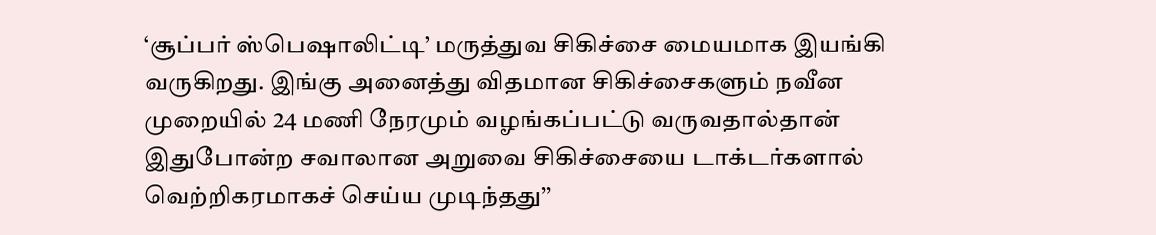‘சூப்பர் ஸ்பெஷாலிட்டி’ மருத்துவ சிகிச்சை மையமாக இயங்கி வருகிறது. இங்கு அனைத்து விதமான சிகிச்சைகளும் நவீன முறையில் 24 மணி நேரமும் வழங்கப்பட்டு வருவதால்தான் இதுபோன்ற சவாலான அறுவை சிகிச்சையை டாக்டர்களால் வெற்றிகரமாகச் செய்ய முடிந்தது’’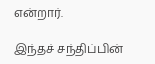என்றார்.

இந்தச் சந்திப்பின்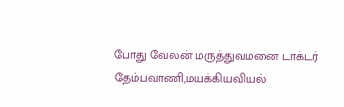போது வேலன் மருத்துவமனை டாக்டர் தேம்பவாணி,மயக்கியவியல்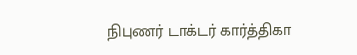நிபுணர் டாக்டர் கார்த்திகா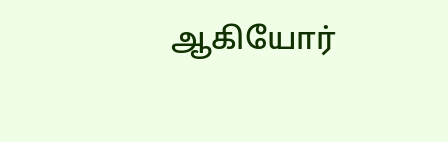ஆகியோர்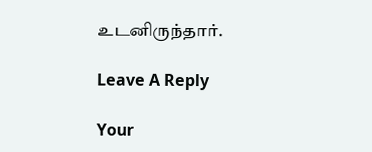உடனிருந்தார்.

Leave A Reply

Your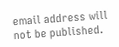email address will not be published.